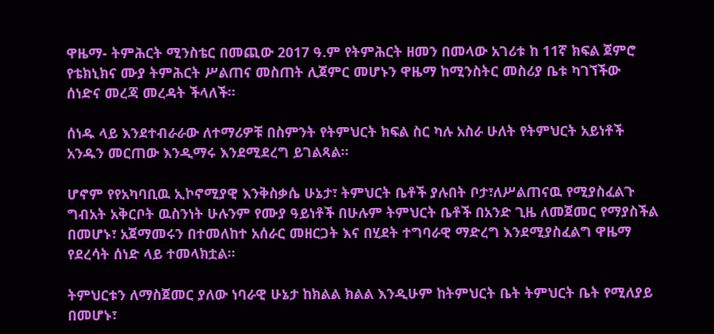ዋዜማ- ትምሕርት ሚንስቴር በመጪው 2017 ዓ.ም የትምሕርት ዘመን በመላው አገሪቱ ከ 11ኛ ክፍል ጀምሮ የቴክኒክና ሙያ ትምሕርት ሥልጠና መስጠት ሊጀምር መሆኑን ዋዜማ ከሚንስትር መስሪያ ቤቱ ካገኘችው ሰነድና መረጃ መረዳት ችላለች።

ሰነዱ ላይ እንደተብራራው ለተማሪዎቹ በስምንት የትምህርት ክፍል ስር ካሉ አስራ ሁለት የትምህርት አይነቶች አንዱን መርጠው እንዲማሩ እንደሚደረግ ይገልጻል።

ሆኖም የየአካባቢዉ ኢኮኖሚያዊ እንቅስቃሴ ሁኔታ፣ ትምህርት ቤቶች ያሉበት ቦታ፣ለሥልጠናዉ የሚያስፈልጉ ግብአት አቅርቦት ዉስንነት ሁሉንም የሙያ ዓይነቶች በሁሉም ትምህርት ቤቶች በአንድ ጊዜ ለመጀመር የማያስችል በመሆኑ፣ አጀማመሩን በተመለከተ አሰራር መዘርጋት እና በሂደት ተግባራዊ ማድረግ እንደሚያስፈልግ ዋዜማ የደረሳት ሰነድ ላይ ተመላክቷል።

ትምህርቱን ለማስጀመር ያለው ነባራዊ ሁኔታ ከክልል ክልል እንዲሁም ከትምህርት ቤት ትምህርት ቤት የሚለያይ በመሆኑ፣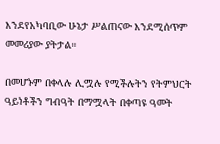እንደየአካባቢው ሁኔታ ሥልጠናው እንደሚሰጥም መመሪያው ያትታል።

በመሆኑም በቀላሉ ሊሟሉ የሚችሉትን የትምህርት ዓይነቶችን ግብዓት በማሟላት በቀጣዩ ዓመት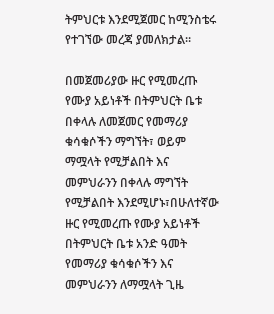ትምህርቱ እንደሚጀመር ከሚንስቴሩ የተገኘው መረጃ ያመለክታል።

በመጀመሪያው ዙር የሚመረጡ የሙያ አይነቶች በትምህርት ቤቱ በቀላሉ ለመጀመር የመማሪያ ቁሳቁሶችን ማግኘት፣ ወይም ማሟላት የሚቻልበት እና መምህራንን በቀላሉ ማግኘት የሚቻልበት እንደሚሆኑ፣በሁለተኛው ዙር የሚመረጡ የሙያ አይነቶች በትምህርት ቤቱ አንድ ዓመት የመማሪያ ቁሳቁሶችን እና መምህራንን ለማሟላት ጊዜ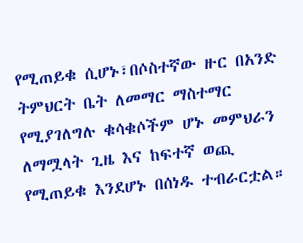የሚጠይቁ ሲሆኑ፣በሶስተኛው ዙር በአንድ ትምህርት ቤት ለመማር ማስተማር የሚያገለግሉ ቁሳቁሶችም ሆኑ መምህራን ለማሟላት ጊዜ እና ከፍተኛ ወጪ የሚጠይቁ እንደሆኑ በሰነዱ ተብራርቷል።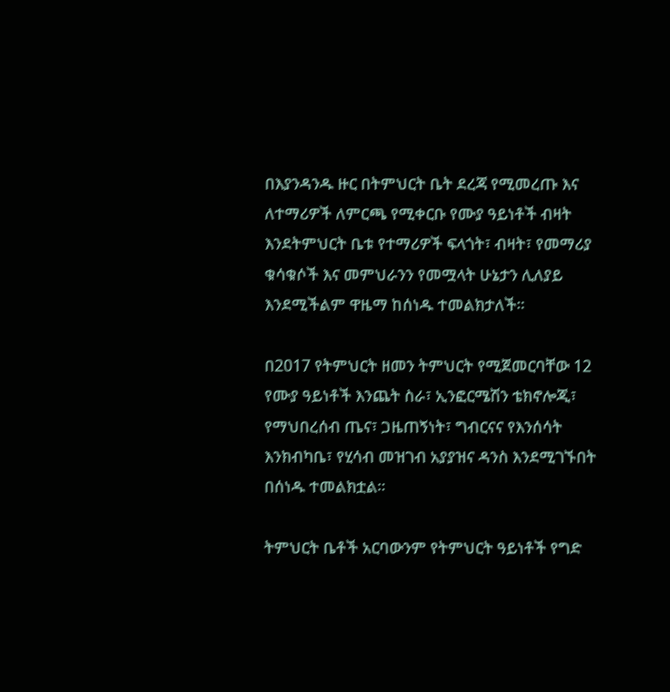በእያንዳንዱ ዙር በትምህርት ቤት ደረጃ የሚመረጡ እና ለተማሪዎች ለምርጫ የሚቀርቡ የሙያ ዓይነቶች ብዛት እንደትምህርት ቤቱ የተማሪዎች ፍላጎት፣ ብዛት፣ የመማሪያ ቁሳቁሶች እና መምህራንን የመሟላት ሁኔታን ሊለያይ እንደሚችልም ዋዜማ ከሰነዱ ተመልክታለች።

በ2017 የትምህርት ዘመን ትምህርት የሚጀመርባቸው 12 የሙያ ዓይነቶች እንጨት ስራ፣ ኢንፎርሜሽን ቴክኖሎጂ፣ የማህበረሰብ ጤና፣ ጋዜጠኝነት፣ ግብርናና የእንሰሳት እንክብካቤ፣ የሂሳብ መዝገብ አያያዝና ዳንስ እንደሚገኙበት በሰነዱ ተመልክቷል።

ትምህርት ቤቶች አርባውንም የትምህርት ዓይነቶች የግድ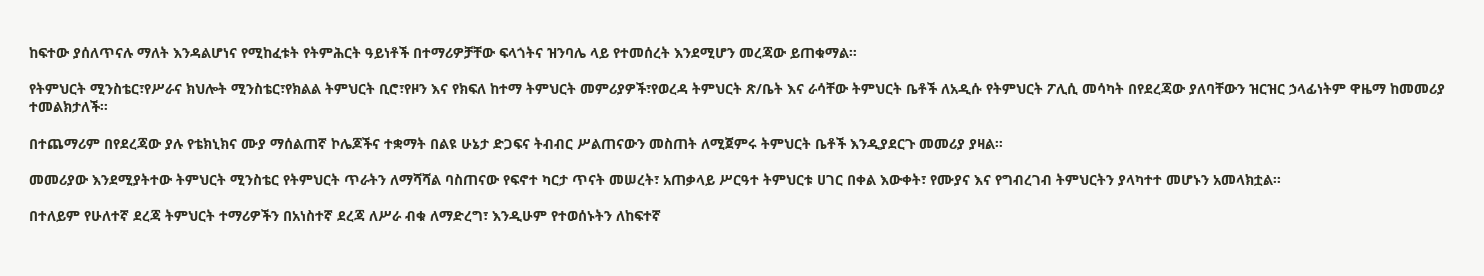ከፍተው ያሰለጥናሉ ማለት እንዳልሆነና የሚከፈቱት የትምሕርት ዓይነቶች በተማሪዎቻቸው ፍላጎትና ዝንባሌ ላይ የተመሰረት እንደሚሆን መረጃው ይጠቁማል።

የትምህርት ሚንስቴር፣የሥራና ክህሎት ሚንስቴር፣የክልል ትምህርት ቢሮ፣የዞን እና የክፍለ ከተማ ትምህርት መምሪያዎች፣የወረዳ ትምህርት ጽ/ቤት እና ራሳቸው ትምህርት ቤቶች ለአዲሱ የትምህርት ፖሊሲ መሳካት በየደረጃው ያለባቸውን ዝርዝር ኃላፊነትም ዋዜማ ከመመሪያ ተመልክታለች።

በተጨማሪም በየደረጃው ያሉ የቴክኒክና ሙያ ማሰልጠኛ ኮሌጆችና ተቋማት በልዩ ሁኔታ ድጋፍና ትብብር ሥልጠናውን መስጠት ለሚጀምሩ ትምህርት ቤቶች እንዲያደርጉ መመሪያ ያዛል።

መመሪያው እንደሚያትተው ትምህርት ሚንስቴር የትምህርት ጥራትን ለማሻሻል ባስጠናው የፍኖተ ካርታ ጥናት መሠረት፣ አጠቃላይ ሥርዓተ ትምህርቱ ሀገር በቀል እውቀት፣ የሙያና እና የግብረገብ ትምህርትን ያላካተተ መሆኑን አመላክቷል፡፡

በተለይም የሁለተኛ ደረጃ ትምህርት ተማሪዎችን በአነስተኛ ደረጃ ለሥራ ብቁ ለማድረግ፣ እንዲሁም የተወሰኑትን ለከፍተኛ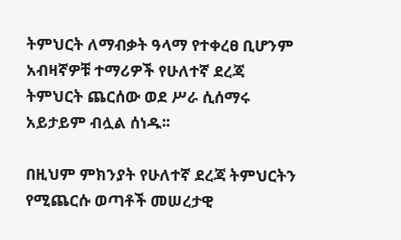ትምህርት ለማብቃት ዓላማ የተቀረፀ ቢሆንም አብዛኛዎቹ ተማሪዎች የሁለተኛ ደረጃ ትምህርት ጨርሰው ወደ ሥራ ሲሰማሩ አይታይም ብሏል ሰነዱ፡፡

በዚህም ምክንያት የሁለተኛ ደረጃ ትምህርትን የሚጨርሱ ወጣቶች መሠረታዊ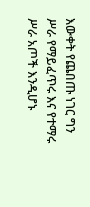እውቀት የጨበጡ ነገር ግን ሥራ የማይፈጥሩ እና የተማሩ ሥራ አጦች እንዲሆኑ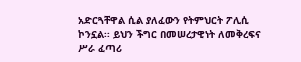አድርጓቸዋል ሲል ያለፈውን የትምህርት ፖሊሲ ኮንኗል፡፡ ይህን ችግር በመሠረታዊነት ለመቅረፍና ሥራ ፈጣሪ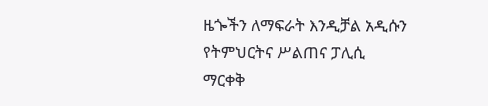ዜጐችን ለማፍራት እንዲቻል አዲሱን የትምህርትና ሥልጠና ፓሊሲ ማርቀቅ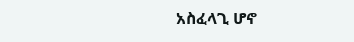አስፈላጊ ሆኖ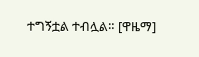ተግኝቷል ተብሏል። [ዋዜማ]